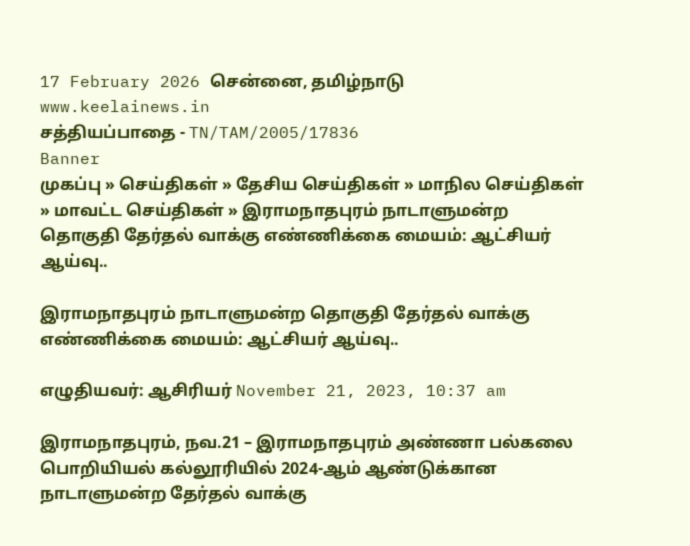17 February 2026 சென்னை, தமிழ்நாடு
www.keelainews.in
சத்தியப்பாதை - TN/TAM/2005/17836
Banner
முகப்பு » செய்திகள் » தேசிய செய்திகள் » மாநில செய்திகள் » மாவட்ட செய்திகள் » இராமநாதபுரம் நாடாளுமன்ற தொகுதி தேர்தல் வாக்கு எண்ணிக்கை மையம்: ஆட்சியர் ஆய்வு..

இராமநாதபுரம் நாடாளுமன்ற தொகுதி தேர்தல் வாக்கு எண்ணிக்கை மையம்: ஆட்சியர் ஆய்வு..

எழுதியவர்: ஆசிரியர் November 21, 2023, 10:37 am

இராமநாதபுரம், நவ.21 – இராமநாதபுரம் அண்ணா பல்கலை பொறியியல் கல்லூரியில் 2024-ஆம் ஆண்டுக்கான நாடாளுமன்ற தேர்தல் வாக்கு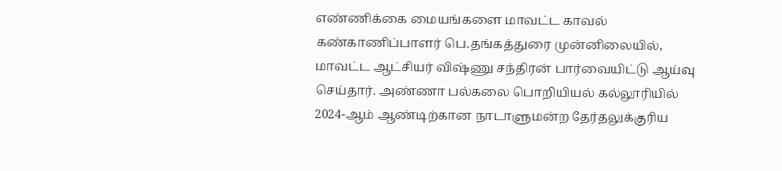எண்ணிக்கை மையங்களை மாவட்ட காவல் கண்காணிப்பாளர் பெ.தங்கத்துரை முன்னிலையில், மாவட்ட ஆட்சியர் விஷ்ணு சந்திரன் பார்வையிட்டு ஆய்வு செய்தார். அண்ணா பல்கலை பொறியியல் கல்லூரியில் 2024-ஆம் ஆண்டிற்கான நாடாளுமன்ற தேர்தலுக்குரிய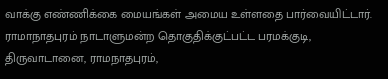வாக்கு எண்ணிக்கை மையங்கள் அமைய உள்ளதை பார்வையிட்டார். ராமாநாதபுரம் நாடாளுமன்ற தொகுதிக்குட்பட்ட பரமக்குடி, திருவாடானை, ராமநாதபுரம்,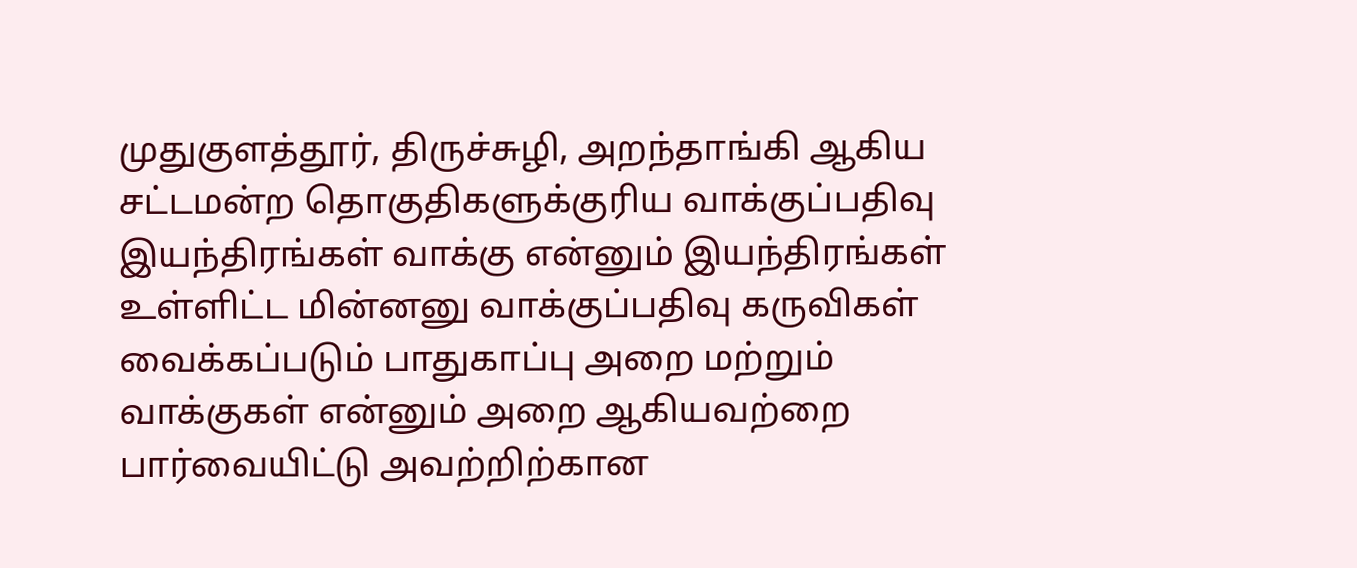முதுகுளத்தூர், திருச்சுழி, அறந்தாங்கி ஆகிய சட்டமன்ற தொகுதிகளுக்குரிய வாக்குப்பதிவு இயந்திரங்கள் வாக்கு என்னும் இயந்திரங்கள் உள்ளிட்ட மின்னனு வாக்குப்பதிவு கருவிகள் வைக்கப்படும் பாதுகாப்பு அறை மற்றும் வாக்குகள் என்னும் அறை ஆகியவற்றை பார்வையிட்டு அவற்றிற்கான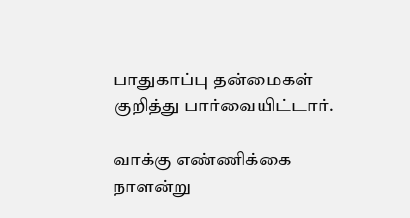பாதுகாப்பு தன்மைகள் குறித்து பார்வையிட்டார்.

வாக்கு எண்ணிக்கை நாளன்று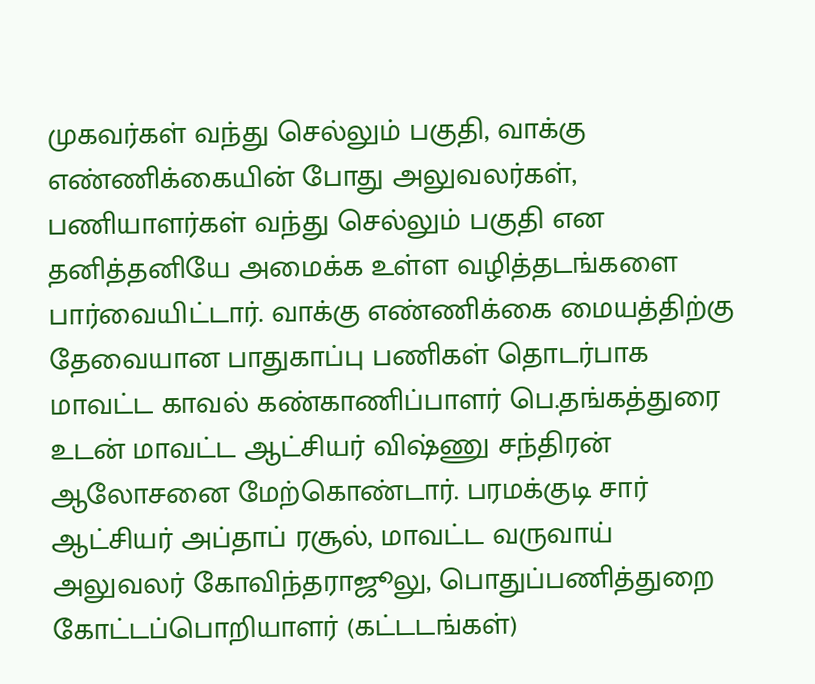முகவர்கள் வந்து செல்லும் பகுதி, வாக்கு எண்ணிக்கையின் போது அலுவலர்கள், பணியாளர்கள் வந்து செல்லும் பகுதி என தனித்தனியே அமைக்க உள்ள வழித்தடங்களை பார்வையிட்டார். வாக்கு எண்ணிக்கை மையத்திற்கு தேவையான பாதுகாப்பு பணிகள் தொடர்பாக மாவட்ட காவல் கண்காணிப்பாளர் பெ.தங்கத்துரை உடன் மாவட்ட ஆட்சியர் விஷ்ணு சந்திரன் ஆலோசனை மேற்கொண்டார். பரமக்குடி சார் ஆட்சியர் அப்தாப் ரசூல், மாவட்ட வருவாய் அலுவலர் கோவிந்தராஜூலு, பொதுப்பணித்துறை கோட்டப்பொறியாளர் (கட்டடங்கள்)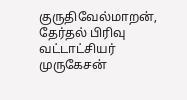குருதிவேல்மாறன், தேர்தல் பிரிவு வட்டாட்சியர் முருகேசன்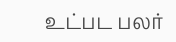உட்பட பலர்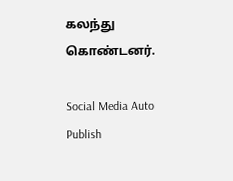கலந்து கொண்டனர்.

Social Media Auto Publish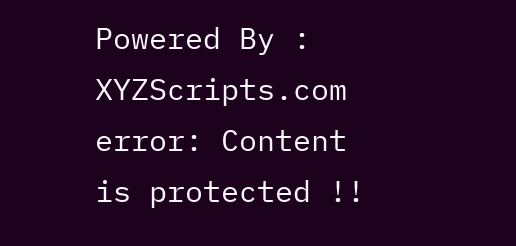Powered By : XYZScripts.com
error: Content is protected !!